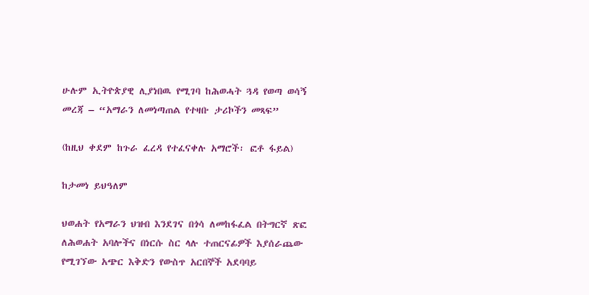ሁሉም ኢትዮጵያዊ ሊያነበዉ የሚገባ ከሕወሓት ጓዳ የወጣ ወሳኝ መረጃ – “አማራን ለመነጣጠል የተዛቡ ታሪኮችን መጻፍ”

(ከዚህ ቀደም ከጉራ ፈረዳ የተፈናቀሉ አማሮች፡ ፎቶ ፋይል)

ከታመነ ይህዓለም

ህወሐት የአማራን ህዝብ እንደገና በጎሳ ለመከፋፈል በትግርኛ ጽፎ ለሕወሐት አባሎችና በነርሱ ስር ላሉ ተጠርናፊዎች እያሰራጨው የሚገኘው አጭር እቅድን የውስጥ አርበኞች አደባባይ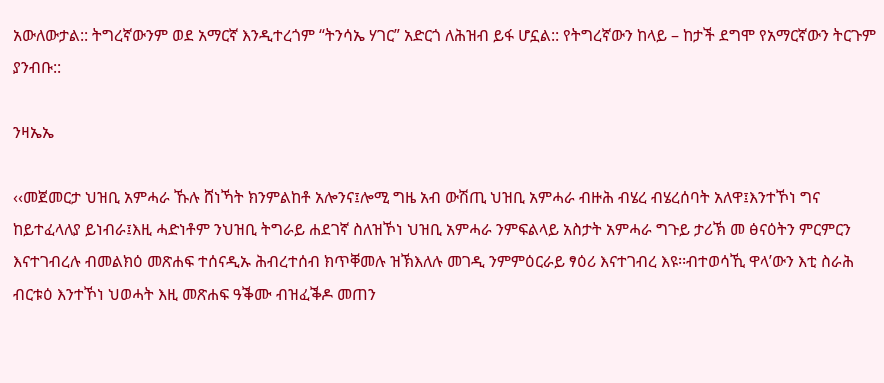አውለውታል:: ትግረኛውንም ወደ አማርኛ እንዲተረጎም “ትንሳኤ ሃገር” አድርጎ ለሕዝብ ይፋ ሆኗል:: የትግረኛውን ከላይ – ከታች ደግሞ የአማርኛውን ትርጉም ያንብቡ::

ንዛኤኤ

‹‹መጀመርታ ህዝቢ አምሓራ ኹሉ ሸነኻት ክንምልከቶ አሎንና፤ሎሚ ግዜ አብ ውሽጢ ህዝቢ አምሓራ ብዙሕ ብሄረ ብሄረሰባት አለዋ፤እንተኾነ ግና ከይተፈላለያ ይነብራ፤እዚ ሓድነቶም ንህዝቢ ትግራይ ሐደገኛ ስለዝኾነ ህዝቢ አምሓራ ንምፍልላይ አስታት አምሓራ ግጉይ ታሪኽ መ ፅናዕትን ምርምርን እናተገብረሉ ብመልክዕ መጽሐፍ ተሰናዲኡ ሕብረተሰብ ክጥቐመሉ ዝኽእለሉ መገዲ ንምምዕርራይ ፃዕሪ እናተገብረ እዩ፡፡ብተወሳኺ ዋላ’ውን እቲ ስራሕ ብርቱዕ እንተኾነ ህወሓት እዚ መጽሐፍ ዓቕሙ ብዝፈቕዶ መጠን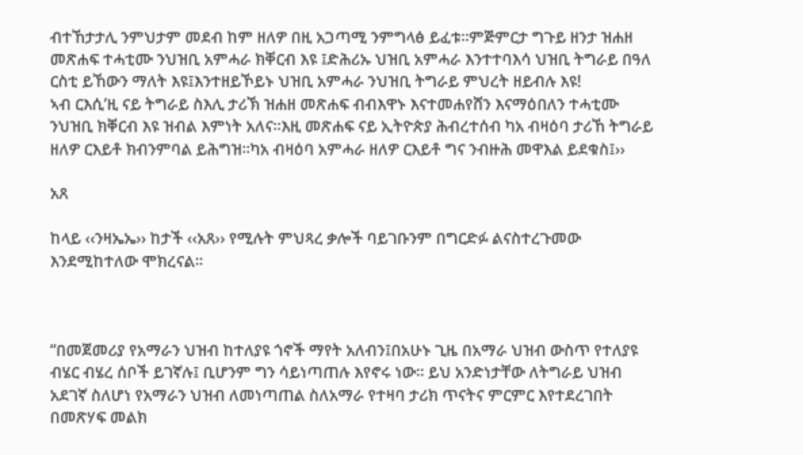ብተኸታታሊ ንምህታም መደብ ከም ዘለዎ በዚ አጋጣሚ ንምግላፅ ይፈቱ፡፡ምጅምርታ ግጉይ ዘንታ ዝሐዘ መጽሐፍ ተሓቲሙ ንህዝቢ አምሓራ ክቐርብ እዩ ፤ድሕሪኡ ህዝቢ አምሓራ እንተተባእሳ ህዝቢ ትግራይ በዓለ ርስቲ ይኸውን ማለት እዩ፤እንተዘይኾይኑ ህዝቢ አምሓራ ንህዝቢ ትግራይ ምህረት ዘይብሉ እዩ!
ኣብ ርእሲ’ዚ ናይ ትግራይ ስእሊ ታሪኽ ዝሐዘ መጽሐፍ ብብእዋኑ እናተመሐየሸን እናማዕበለን ተሓቲሙ ንህዝቢ ክቐርብ እዩ ዝብል እምነት አለና፡፡እዚ መጽሐፍ ናይ ኢትዮጵያ ሕብረተሰብ ካአ ብዛዕባ ታሪኸ ትግራይ ዘለዎ ርእይቶ ክብንምባል ይሕግዝ፡፡ካአ ብዛዕባ አምሓራ ዘለዎ ርእይቶ ግና ንብዙሕ መዋእል ይደቁስ፤››

አጸ

ከላይ ‹‹ንዛኤኤ›› ከታች ‹‹አጸ›› የሚሉት ምህጻረ ቃሎች ባይገቡንም በግርድፉ ልናስተረጉመው እንደሚከተለው ሞክረናል፡፡



“በመጀመሪያ የአማራን ህዝብ ከተለያዩ ጎኖች ማየት አለብን፤በአሁኑ ጊዜ በአማራ ህዝብ ውስጥ የተለያዩ ብሄር ብሄረ ሰቦች ይገኛሉ፤ ቢሆንም ግን ሳይነጣጠሉ እየኖሩ ነው፡፡ ይህ አንድነታቸው ለትግራይ ህዝብ አደገኛ ስለሆነ የአማራን ህዝብ ለመነጣጠል ስለአማራ የተዛባ ታሪክ ጥናትና ምርምር እየተደረገበት በመጽሃፍ መልክ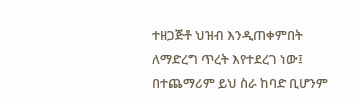ተዘጋጅቶ ህዝብ እንዲጠቀምበት ለማድረግ ጥረት እየተደረገ ነው፤ በተጨማሪም ይህ ስራ ከባድ ቢሆንም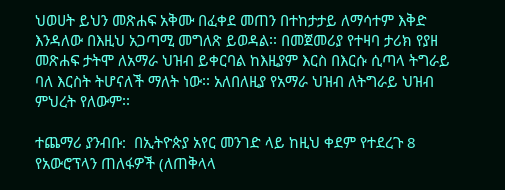ህወሀት ይህን መጽሐፍ አቅሙ በፈቀደ መጠን በተከታታይ ለማሳተም እቅድ እንዳለው በእዚህ አጋጣሚ መግለጽ ይወዳል፡፡ በመጀመሪያ የተዛባ ታሪክ የያዘ መጽሐፍ ታትሞ ለአማራ ህዝብ ይቀርባል ከእዚያም እርስ በእርሱ ሲጣላ ትግራይ ባለ እርስት ትሆናለች ማለት ነው፡፡ አለበለዚያ የአማራ ህዝብ ለትግራይ ህዝብ ምህረት የለውም፡፡

ተጨማሪ ያንብቡ:  በኢትዮጵያ አየር መንገድ ላይ ከዚህ ቀደም የተደረጉ 8 የአውሮፕላን ጠለፋዎች (ለጠቅላላ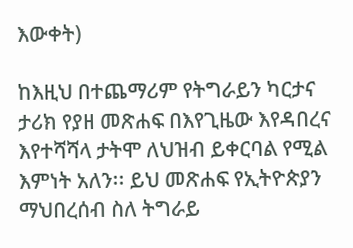እውቀት)

ከእዚህ በተጨማሪም የትግራይን ካርታና ታሪክ የያዘ መጽሐፍ በእየጊዜው እየዳበረና እየተሻሻላ ታትሞ ለህዝብ ይቀርባል የሚል እምነት አለን፡፡ ይህ መጽሐፍ የኢትዮጵያን ማህበረሰብ ስለ ትግራይ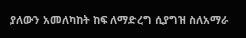ያለውን አመለካከት ከፍ ለማድረግ ሲያግዝ ስለአማራ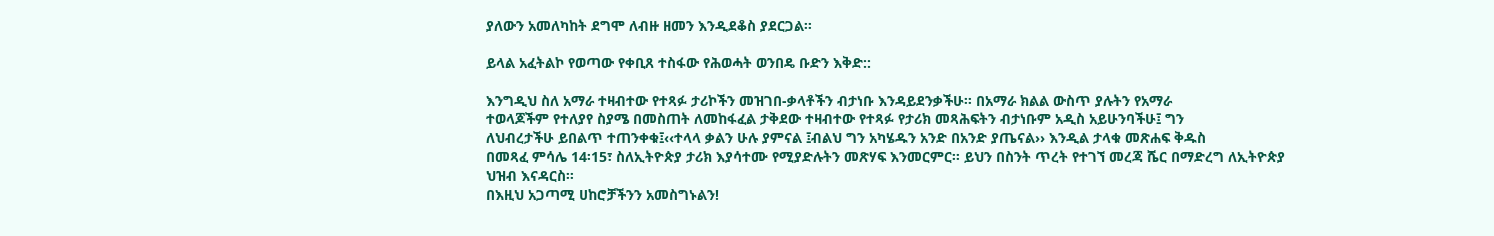ያለውን አመለካከት ደግሞ ለብዙ ዘመን እንዲደቆስ ያደርጋል፡፡

ይላል አፈትልኮ የወጣው የቀቢጸ ተስፋው የሕወሓት ወንበዴ ቡድን እቅድ::

እንግዲህ ስለ አማራ ተዛብተው የተጻፉ ታሪኮችን መዝገበ-ቃላቶችን ብታነቡ እንዳይደንቃችሁ፡፡ በአማራ ክልል ውስጥ ያሉትን የአማራ
ተወላጆችም የተለያየ ስያሜ በመስጠት ለመከፋፈል ታቅደው ተዛብተው የተጻፉ የታሪክ መጻሕፍትን ብታነቡም አዲስ አይሁንባችሁ፤ ግን
ለህብረታችሁ ይበልጥ ተጠንቀቁ፤‹‹ተላላ ቃልን ሁሉ ያምናል ፤ብልህ ግን አካሄዱን አንድ በአንድ ያጤናል›› እንዲል ታላቁ መጽሐፍ ቅዱስ
በመጻፈ ምሳሌ 14፡15፣ ስለኢትዮጵያ ታሪክ እያሳተሙ የሚያድሉትን መጽሃፍ እንመርምር፡፡ ይህን በስንት ጥረት የተገኘ መረጃ ሼር በማድረግ ለኢትዮጵያ ህዝብ እናዳርስ፡፡
በእዚህ አጋጣሚ ሀከሮቻችንን አመስግኑልን!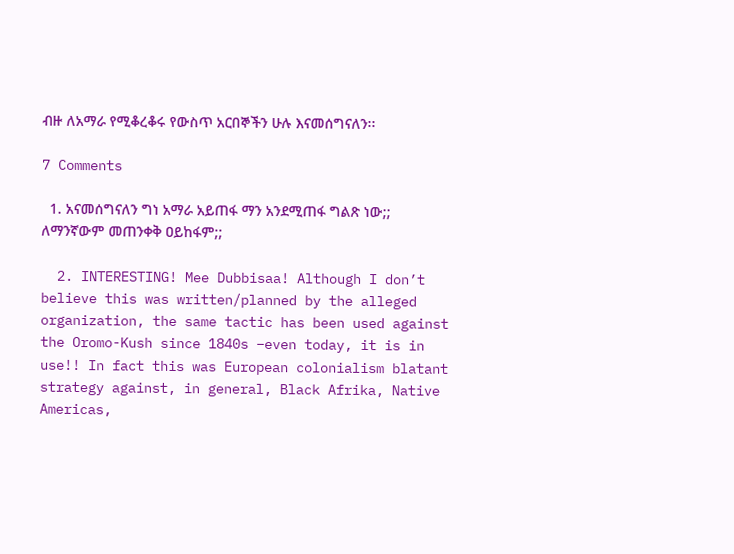ብዙ ለአማራ የሚቆረቆሩ የውስጥ አርበኞችን ሁሉ እናመሰግናለን፡፡

7 Comments

  1. አናመሰግናለን ግነ አማራ አይጠፋ ማን አንደሚጠፋ ግልጽ ነው;; ለማንኛውም መጠንቀቅ ዐይከፋም;;

  2. INTERESTING! Mee Dubbisaa! Although I don’t believe this was written/planned by the alleged organization, the same tactic has been used against the Oromo-Kush since 1840s –even today, it is in use!! In fact this was European colonialism blatant strategy against, in general, Black Afrika, Native Americas,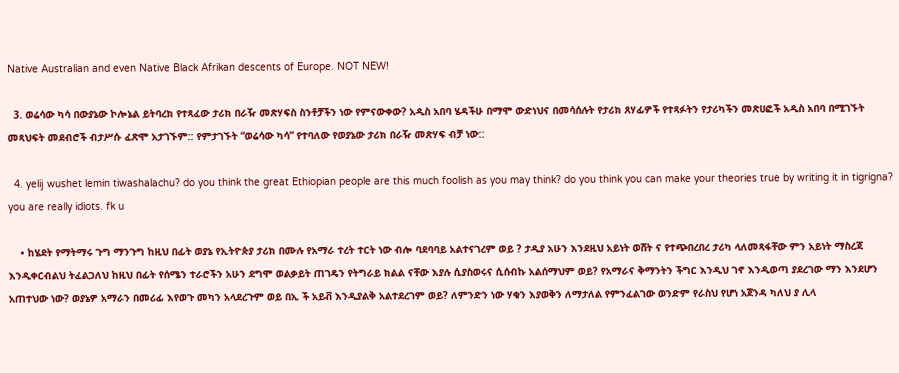Native Australian and even Native Black Afrikan descents of Europe. NOT NEW!

  3. ወሬሳው ካሳ በውያኔው ኮሎኔል ይትባረክ የተጻፈው ታሪክ በራዥ መጽሃፍስ ስንቶቻችን ነው የምናውቀው? አዲስ አበባ ሄዳችሁ በማሞ ውድነህና በመሳሰሉት የታሪክ ጸሃፊዎች የተጻፉትን የታሪካችን መጽሀፎች አዲስ አበባ በሚገኙት መጻህፍት መደብሮች ብታሥሱ ፈጽሞ አታገኙም:: የምታገኙት “ወሬሳው ካሳ” የተባለው የወያኔው ታሪክ በራዥ መጽሃፍ ብቻ ነው::

  4. yelij wushet lemin tiwashalachu? do you think the great Ethiopian people are this much foolish as you may think? do you think you can make your theories true by writing it in tigrigna? you are really idiots. fk u

    • ከሄደት የማትማሩ ጉግ ማንጉግ ከዚህ በፊት ወያኔ የኢትዮጵያ ታሪክ በሙሉ የአማራ ተረት ተርት ነው ብሎ ባደባባይ አልተናገረም ወይ ? ታዲያ አሁን እንደዚህ አይነት ወሸት ና የተጭበረበረ ታሪካ ላለመጻፋቸው ምን አይነት ማስረጃ እንዲቀርብልህ ትፈልጋለህ ከዚህ በፊት የሰሜን ተራሮችን አሁን ደግሞ ወልቃይት ጠገዴን የትግራይ ክልል ናቸው እያሉ ሲያስወሩና ሲሰብኩ አልሰማህም ወይ? የአማራና ቅማንትን ችግር እንዲህ ገኖ እንዲወጣ ያደረገው ማን እንደሆን አጠተህው ነው? ወያኔዎ አማራን በመሪፊ እየወጉ መካን አላደረጉም ወይ በኢ ች አይቭ እንዲያልቅ አልተደረገም ወይ? ለምንድን ነው ሃቁን እያወቅን ለማታለል የምንፈልገው ወንድም የራስህ የሆነ አጀንዳ ካለህ ያ ሊላ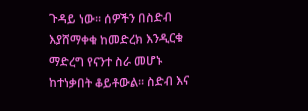ጉዳይ ነው። ሰዎችን በስድብ እያሸማቀቁ ከመድረክ እንዲርቁ ማድረግ የናንተ ስራ መሆኑ ከተነቃበት ቆይቶውል። ስድብ እና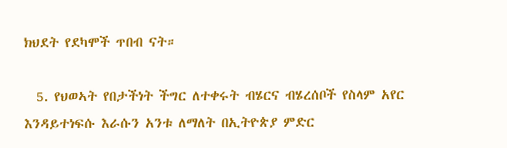ክህደት የደካሞች ጥበብ ናት።

  5. የህወኣት የበታችነት ችግር ለተቀሩት ብሄርና ብሄረሰቦች የስላም አየር እንዳይተነፍሱ እራሱን አንቱ ለማለት በኢትዮጵያ ምድር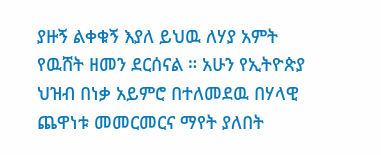ያዙኝ ልቀቁኝ እያለ ይህዉ ለሃያ አምት የዉሸት ዘመን ደርሰናል ። አሁን የኢትዮጵያ ህዝብ በነቃ አይምሮ በተለመደዉ በሃላዊ ጨዋነቱ መመርመርና ማየት ያለበት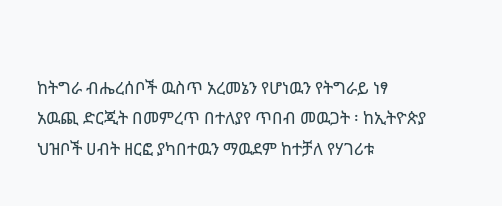ከትግራ ብሔረሰቦች ዉስጥ አረመኔን የሆነዉን የትግራይ ነፃ አዉጪ ድርጂት በመምረጥ በተለያየ ጥበብ መዉጋት ፡ ከኢትዮጵያ ህዝቦች ሀብት ዘርፎ ያካበተዉን ማዉደም ከተቻለ የሃገሪቱ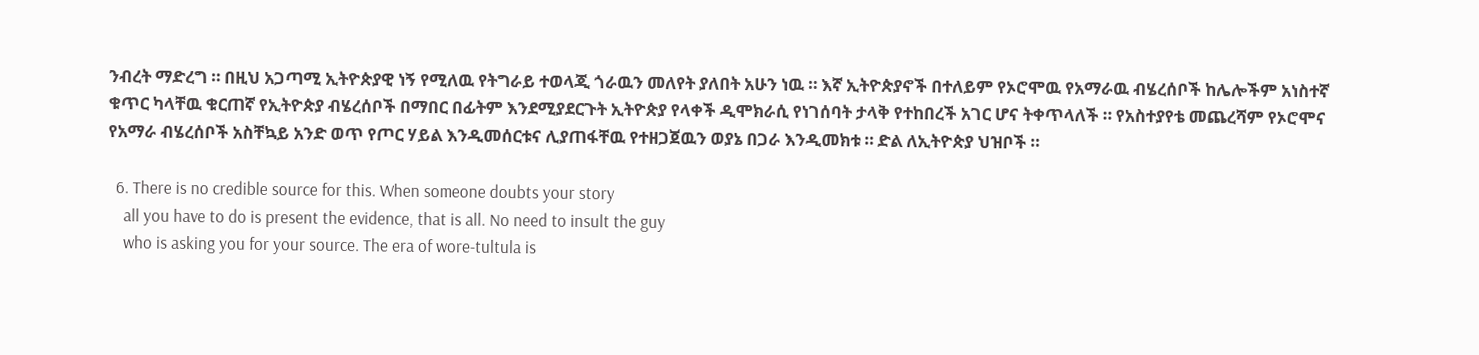ንብረት ማድረግ ። በዚህ አጋጣሚ ኢትዮጵያዊ ነኝ የሚለዉ የትግራይ ተወላጂ ጎራዉን መለየት ያለበት አሁን ነዉ ። እኛ ኢትዮጵያኖች በተለይም የኦሮሞዉ የአማራዉ ብሄረሰቦች ከሌሎችም አነስተኛ ቁጥር ካላቸዉ ቁርጠኛ የኢትዮጵያ ብሄረሰቦች በማበር በፊትም እንደሚያደርጉት ኢትዮጵያ የላቀች ዲሞክራሲ የነገሰባት ታላቅ የተከበረች አገር ሆና ትቀጥላለች ። የአስተያየቴ መጨረሻም የኦሮሞና የአማራ ብሄረሰቦች አስቸኳይ አንድ ወጥ የጦር ሃይል እንዲመሰርቱና ሊያጠፋቸዉ የተዘጋጀዉን ወያኔ በጋራ እንዲመክቱ ። ድል ለኢትዮጵያ ህዝቦች ።

  6. There is no credible source for this. When someone doubts your story
    all you have to do is present the evidence, that is all. No need to insult the guy
    who is asking you for your source. The era of wore-tultula is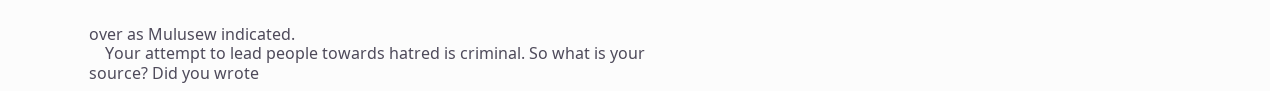over as Mulusew indicated.
    Your attempt to lead people towards hatred is criminal. So what is your source? Did you wrote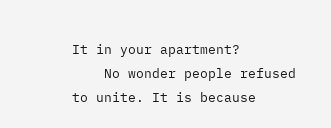It in your apartment?
    No wonder people refused to unite. It is because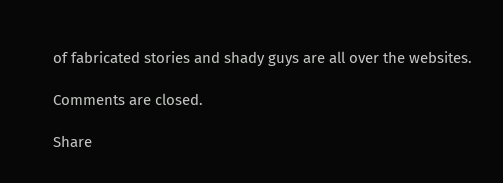of fabricated stories and shady guys are all over the websites.

Comments are closed.

Share